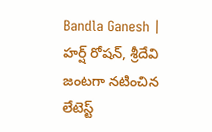Bandla Ganesh | హర్ష్ రోషన్, శ్రీదేవి జంటగా నటించిన లేటెస్ట్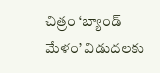చిత్రం ‘బ్యాండ్ మేళం’ విడుదలకు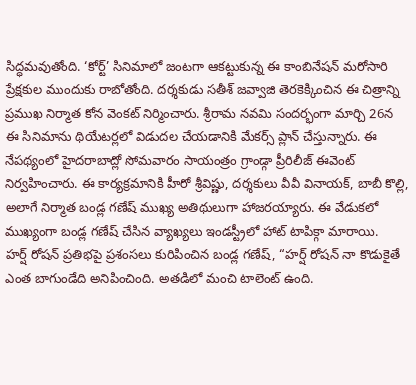సిద్ధమవుతోంది. ‘కోర్ట్’ సినిమాలో జంటగా ఆకట్టుకున్న ఈ కాంబినేషన్ మరోసారి ప్రేక్షకుల ముందుకు రాబోతోంది. దర్శకుడు సతీశ్ జవ్వాజి తెరకెక్కించిన ఈ చిత్రాన్ని ప్రముఖ నిర్మాత కోన వెంకట్ నిర్మించారు. శ్రీరామ నవమి సందర్భంగా మార్చి 26న ఈ సినిమాను థియేటర్లలో విడుదల చేయడానికి మేకర్స్ ప్లాన్ చేస్తున్నారు. ఈ నేపథ్యంలో హైదరాబాద్లో సోమవారం సాయంత్రం గ్రాండ్గా ప్రీరిలీజ్ ఈవెంట్ నిర్వహించారు. ఈ కార్యక్రమానికి హీరో శ్రీవిష్ణు, దర్శకులు వీవీ వినాయక్, బాబీ కొల్లి, అలాగే నిర్మాత బండ్ల గణేష్ ముఖ్య అతిథులుగా హాజరయ్యారు. ఈ వేడుకలో ముఖ్యంగా బండ్ల గణేష్ చేసిన వ్యాఖ్యలు ఇండస్ట్రీలో హాట్ టాపిక్గా మారాయి.
హర్ష్ రోషన్ ప్రతిభపై ప్రశంసలు కురిపించిన బండ్ల గణేష్, “హర్ష్ రోషన్ నా కొడుకైతే ఎంత బాగుండేది అనిపించింది. అతడిలో మంచి టాలెంట్ ఉంది.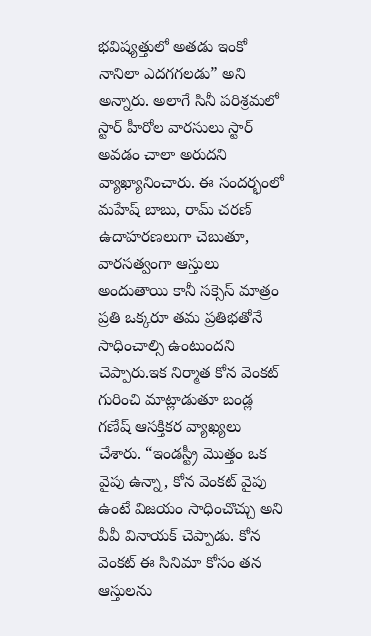భవిష్యత్తులో అతడు ఇంకో నానిలా ఎదగగలడు” అని అన్నారు. అలాగే సినీ పరిశ్రమలో స్టార్ హీరోల వారసులు స్టార్ అవడం చాలా అరుదని వ్యాఖ్యానించారు. ఈ సందర్భంలో మహేష్ బాబు, రామ్ చరణ్ ఉదాహరణలుగా చెబుతూ, వారసత్వంగా ఆస్తులు అందుతాయి కానీ సక్సెస్ మాత్రం ప్రతి ఒక్కరూ తమ ప్రతిభతోనే సాధించాల్సి ఉంటుందని చెప్పారు.ఇక నిర్మాత కోన వెంకట్ గురించి మాట్లాడుతూ బండ్ల గణేష్ ఆసక్తికర వ్యాఖ్యలు చేశారు. “ఇండస్ట్రీ మొత్తం ఒక వైపు ఉన్నా, కోన వెంకట్ వైపు ఉంటే విజయం సాధించొచ్చు అని వీవీ వినాయక్ చెప్పాడు. కోన వెంకట్ ఈ సినిమా కోసం తన ఆస్తులను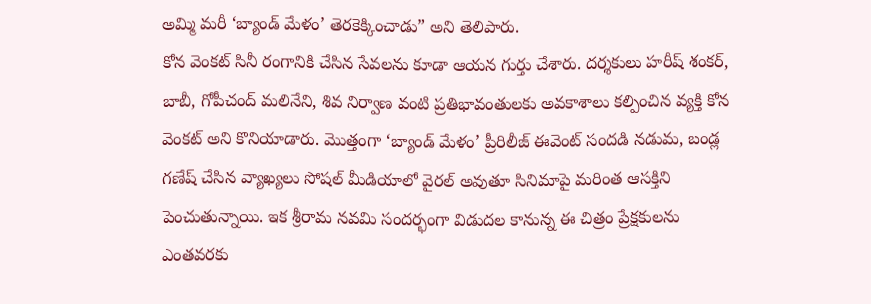అమ్మి మరీ ‘బ్యాండ్ మేళం’ తెరకెక్కించాడు” అని తెలిపారు.
కోన వెంకట్ సినీ రంగానికి చేసిన సేవలను కూడా ఆయన గుర్తు చేశారు. దర్శకులు హరీష్ శంకర్, బాబీ, గోపీచంద్ మలినేని, శివ నిర్వాణ వంటి ప్రతిభావంతులకు అవకాశాలు కల్పించిన వ్యక్తి కోన వెంకట్ అని కొనియాడారు. మొత్తంగా ‘బ్యాండ్ మేళం’ ప్రీరిలీజ్ ఈవెంట్ సందడి నడుమ, బండ్ల గణేష్ చేసిన వ్యాఖ్యలు సోషల్ మీడియాలో వైరల్ అవుతూ సినిమాపై మరింత ఆసక్తిని పెంచుతున్నాయి. ఇక శ్రీరామ నవమి సందర్భంగా విడుదల కానున్న ఈ చిత్రం ప్రేక్షకులను ఎంతవరకు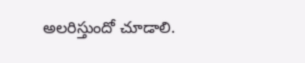అలరిస్తుందో చూడాలి.